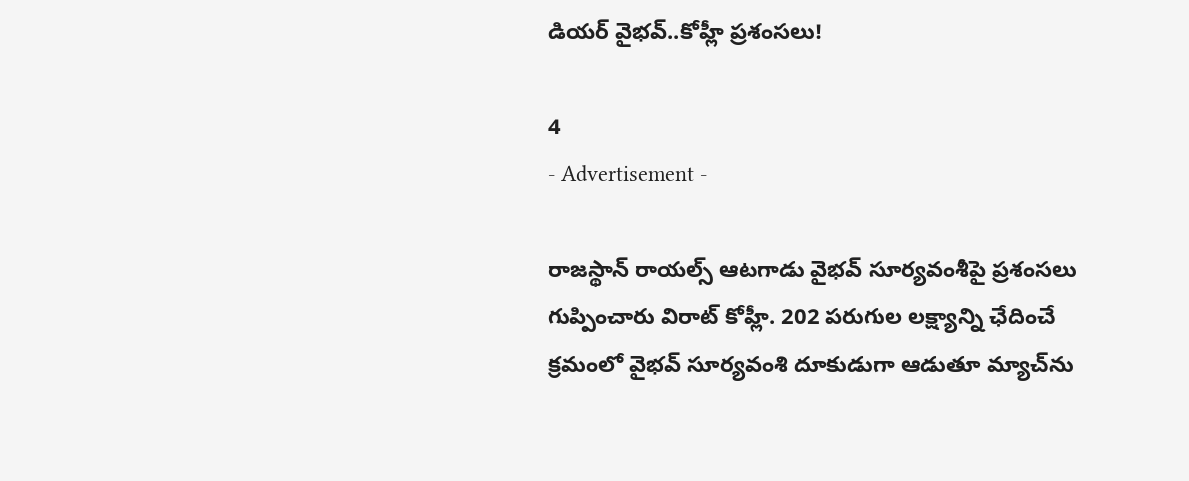డియర్ వైభవ్..కోహ్లీ ప్రశంసలు!

4
- Advertisement -

రాజస్థాన్ రాయల్స్ ఆటగాడు వైభవ్ సూర్యవంశీపై ప్రశంసలు గుప్పించారు విరాట్ కోహ్లీ. 202 పరుగుల లక్ష్యాన్ని ఛేదించే క్రమంలో వైభవ్ సూర్యవంశి దూకుడుగా ఆడుతూ మ్యాచ్‌ను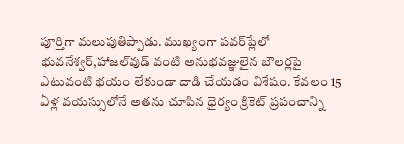పూర్తిగా మలుపుతిప్పాడు. ముఖ్యంగా పవర్‌ప్లేలో భువనేశ్వర్,హాజల్‌వుడ్ వంటి అనుభవజ్ఞులైన బౌలర్లపై ఎటువంటి భయం లేకుండా దాడి చేయడం విశేషం. కేవలం 15 ఏళ్ల వయస్సులోనే అతను చూపిన ధైర్యం క్రికెట్ ప్రపంచాన్ని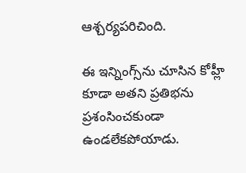ఆశ్చర్యపరిచింది.

ఈ ఇన్నింగ్స్‌ను చూసిన కోహ్లీ కూడా అతని ప్రతిభను ప్రశంసించకుండా ఉండలేకపోయాడు.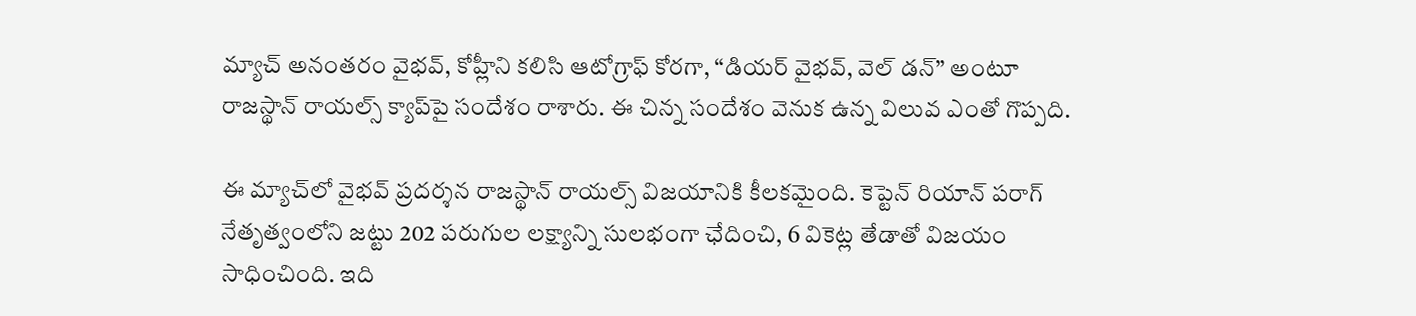మ్యాచ్ అనంతరం వైభవ్, కోహ్లీని కలిసి ఆటోగ్రాఫ్ కోరగా, “డియర్ వైభవ్, వెల్ డన్” అంటూ రాజస్థాన్ రాయల్స్ క్యాప్‌పై సందేశం రాశారు. ఈ చిన్న సందేశం వెనుక ఉన్న విలువ ఎంతో గొప్పది.

ఈ మ్యాచ్‌లో వైభవ్ ప్రదర్శన రాజస్థాన్ రాయల్స్ విజయానికి కీలకమైంది. కెప్టెన్ రియాన్ పరాగ్ నేతృత్వంలోని జట్టు 202 పరుగుల లక్ష్యాన్ని సులభంగా ఛేదించి, 6 వికెట్ల తేడాతో విజయం సాధించింది. ఇది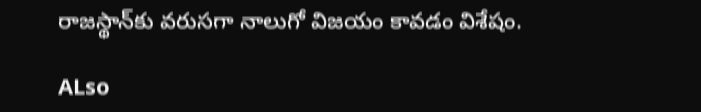రాజస్థాన్‌కు వరుసగా నాలుగో విజయం కావడం విశేషం.

ALso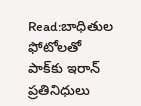Read:బాధితుల ఫోటోలతో పాక్‌కు ఇరాన్ ప్రతినిధులు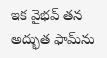ఇక వైభవ్ తన అద్భుత ఫామ్‌ను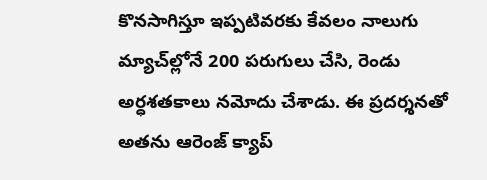కొనసాగిస్తూ ఇప్పటివరకు కేవలం నాలుగు మ్యాచ్‌ల్లోనే 200 పరుగులు చేసి, రెండు అర్ధశతకాలు నమోదు చేశాడు. ఈ ప్రదర్శనతో అతను ఆరెంజ్ క్యాప్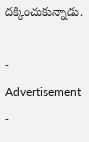దక్కించుకున్నాడు.

- Advertisement -